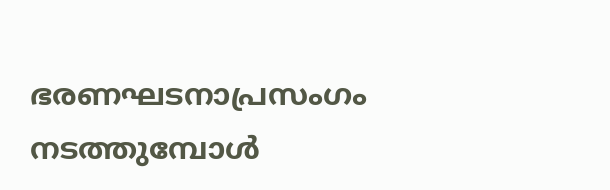ഭരണഘടനാപ്രസംഗം നടത്തുമ്പോള്‍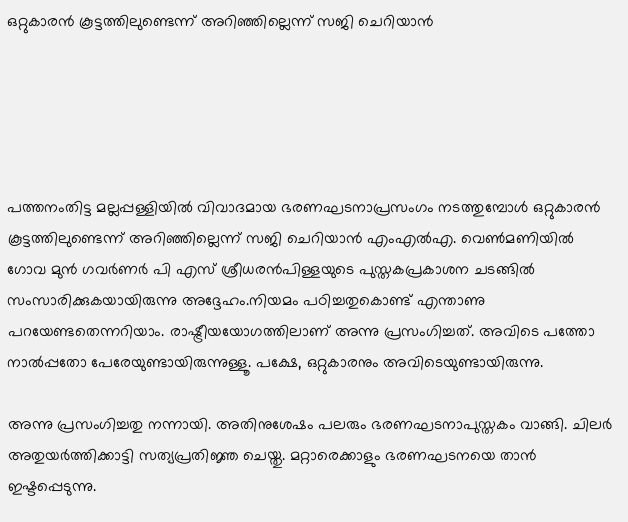ഒറ്റുകാരന്‍ കൂട്ടത്തിലുണ്ടെന്ന് അറിഞ്ഞില്ലെന്ന് സജി ചെറിയാന്‍





പത്തനംതിട്ട മല്ലപ്പള്ളിയില്‍ വിവാദമായ ഭരണഘടനാപ്രസംഗം നടത്തുമ്പോള്‍ ഒറ്റുകാരന്‍ കൂട്ടത്തിലുണ്ടെന്ന് അറിഞ്ഞില്ലെന്ന് സജി ചെറിയാന്‍ എംഎല്‍എ. വെണ്‍മണിയില്‍ ഗോവ മുന്‍ ഗവര്‍ണര്‍ പി എസ് ശ്രീധരന്‍പിള്ളയുടെ പുസ്തകപ്രകാശന ചടങ്ങില്‍ സംസാരിക്കുകയായിരുന്നു അദ്ദേഹം.നിയമം പഠിച്ചതുകൊണ്ട് എന്താണു പറയേണ്ടതെന്നറിയാം. രാഷ്ട്രീയയോഗത്തിലാണ് അന്നു പ്രസംഗിച്ചത്. അവിടെ പത്തോ നാല്‍പ്പതോ പേരേയുണ്ടായിരുന്നുള്ളൂ. പക്ഷേ, ഒറ്റുകാരനും അവിടെയുണ്ടായിരുന്നു.

അന്നു പ്രസംഗിച്ചതു നന്നായി. അതിനുശേഷം പലരും ഭരണഘടനാപുസ്തകം വാങ്ങി. ചിലര്‍ അതുയര്‍ത്തിക്കാട്ടി സത്യപ്രതിജ്ഞ ചെയ്തു. മറ്റാരെക്കാളും ഭരണഘടനയെ താന്‍ ഇഷ്ടപ്പെടുന്നു.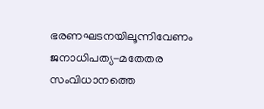ഭരണഘടനയിലൂന്നിവേണം ജനാധിപത്യ-മതേതര സംവിധാനത്തെ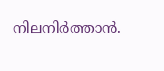നിലനിര്‍ത്താന്‍.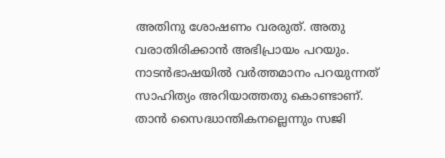അതിനു ശോഷണം വരരുത്. അതു വരാതിരിക്കാന്‍ അഭിപ്രായം പറയും. നാടന്‍ഭാഷയില്‍ വര്‍ത്തമാനം പറയുന്നത് സാഹിത്യം അറിയാത്തതു കൊണ്ടാണ്. താന്‍ സൈദ്ധാന്തികനല്ലെന്നും സജി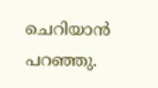ചെറിയാന്‍ പറഞ്ഞു.